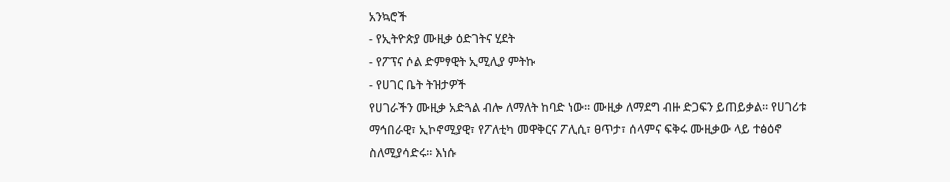አንኳሮች
- የኢትዮጵያ ሙዚቃ ዕድገትና ሂደት
- የፖፕና ሶል ድምፃዊት ኢሚሊያ ምትኩ
- የሀገር ቤት ትዝታዎች
የሀገራችን ሙዚቃ አድጓል ብሎ ለማለት ከባድ ነው። ሙዚቃ ለማደግ ብዙ ድጋፍን ይጠይቃል። የሀገሪቱ ማኅበራዊ፣ ኢኮኖሚያዊ፣ የፖለቲካ መዋቅርና ፖሊሲ፣ ፀጥታ፣ ሰላምና ፍቅሩ ሙዚቃው ላይ ተፅዕኖ ስለሚያሳድሩ። እነሱ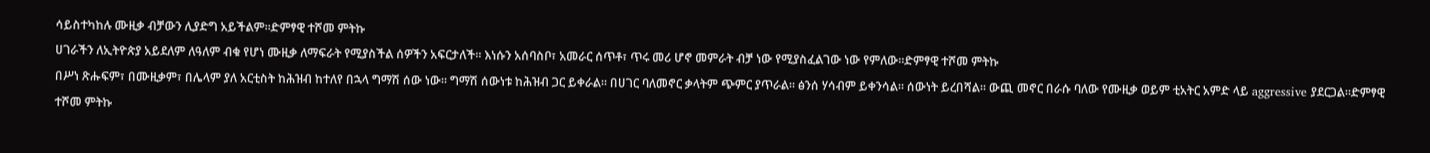ሳይስተካከሉ ሙዚቃ ብቻውን ሊያድግ አይችልም።ድምፃዊ ተሾመ ምትኩ
ሀገራችን ለኢትዮጵያ አይደለም ለዓለም ብቁ የሆነ ሙዚቃ ለማፍራት የሚያስችል ሰዎችን አፍርታለች። እነሱን አሰባስቦ፣ አመራር ሰጥቶ፣ ጥሩ መሪ ሆኖ መምራት ብቻ ነው የሚያስፈልገው ነው የምለው።ድምፃዊ ተሾመ ምትኩ
በሥነ ጽሑፍም፣ በሙዚቃም፣ በሌላም ያለ አርቲስት ከሕዝብ ከተለየ በኋላ ግማሽ ሰው ነው። ግማሽ ሰውነቱ ከሕዝብ ጋር ይቀራል። በሀገር ባለመኖር ቃላትም ጭምር ያጥራል። ፅንሰ ሃሳብም ይቀንሳል። ሰውነት ይረበሻል። ውጪ መኖር በራሱ ባለው የሙዚቃ ወይም ቲአትር አምድ ላይ aggressive ያደርጋል።ድምፃዊ ተሾመ ምትኩ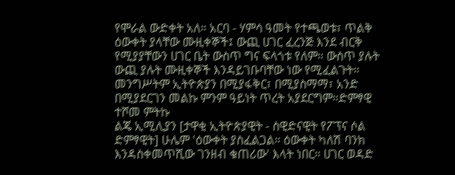የሞራል ውድቀት አለ። አርባ - ሃምሳ ዓመት የተጫወቱ፣ ጥልቅ ዕውቀት ያላቸው ሙዚቀኞች፤ ውጪ ሀገር ፈረንጅ እንደ ብርቅ የሚያያቸውን ሀገር ቤት ውስጥ ግና ፍላጎቱ የለም። ውስጥ ያሉት ውጪ ያሉት ሙዚቀኞች እንዳይገቡባቸው ነው የሚፈልጉት። መንግሥትም ኢትዮጵያን በሚያፋቅር፣ በሚያስማማ፣ አንድ በሚያደርገን መልኩ ምንም ዓይነት ጥረት አያደርግም።ድምፃዊ ተሾመ ምትኩ
ልጄ ኢሚሊያን [ታዋቂ ኢትዮጵያዊት - ስዊድናዊት የፖፕና ሶል ድምፃዊት] ሁሌም 'ዕውቀት ያስፈልጋል። ዕውቀት ካለሽ ባንክ እንዳስቀመጥሺው ገንዘብ ቁጠሪው' እላት ነበር። ሀገር ወዳድ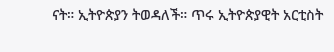ናት። ኢትዮጵያን ትወዳለች። ጥሩ ኢትዮጵያዊት አርቲስት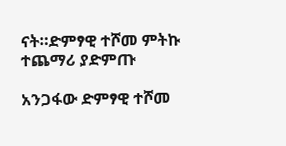ናት።ድምፃዊ ተሾመ ምትኩ
ተጨማሪ ያድምጡ

አንጋፋው ድምፃዊ ተሾመ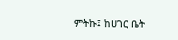ምትኩ፤ ከሀገር ቤት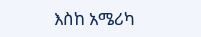እስከ አሜሪካ